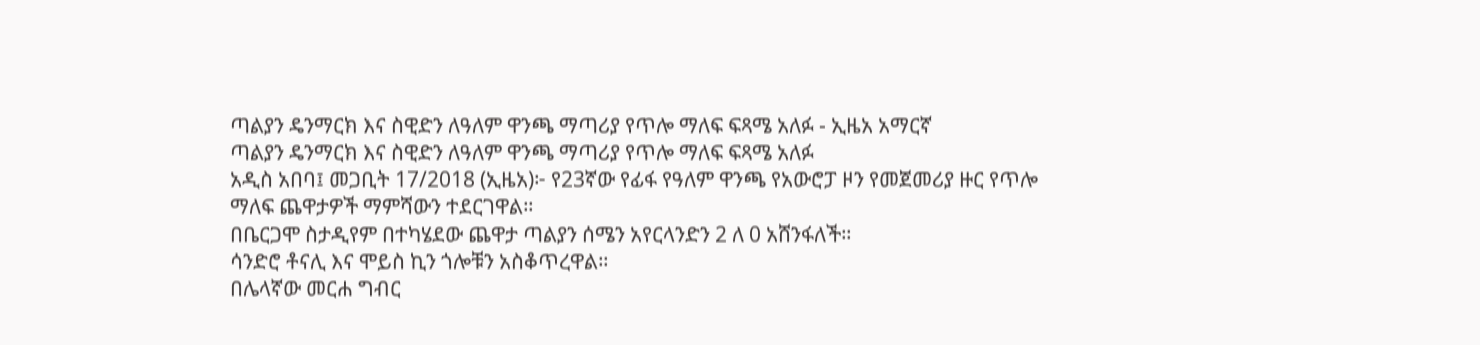ጣልያን ዴንማርክ እና ስዊድን ለዓለም ዋንጫ ማጣሪያ የጥሎ ማለፍ ፍጻሜ አለፉ - ኢዜአ አማርኛ
ጣልያን ዴንማርክ እና ስዊድን ለዓለም ዋንጫ ማጣሪያ የጥሎ ማለፍ ፍጻሜ አለፉ
አዲስ አበባ፤ መጋቢት 17/2018 (ኢዜአ)፦ የ23ኛው የፊፋ የዓለም ዋንጫ የአውሮፓ ዞን የመጀመሪያ ዙር የጥሎ ማለፍ ጨዋታዎች ማምሻውን ተደርገዋል።
በቤርጋሞ ስታዲየም በተካሄደው ጨዋታ ጣልያን ሰሜን አየርላንድን 2 ለ 0 አሸንፋለች።
ሳንድሮ ቶናሊ እና ሞይስ ኪን ጎሎቹን አስቆጥረዋል።
በሌላኛው መርሐ ግብር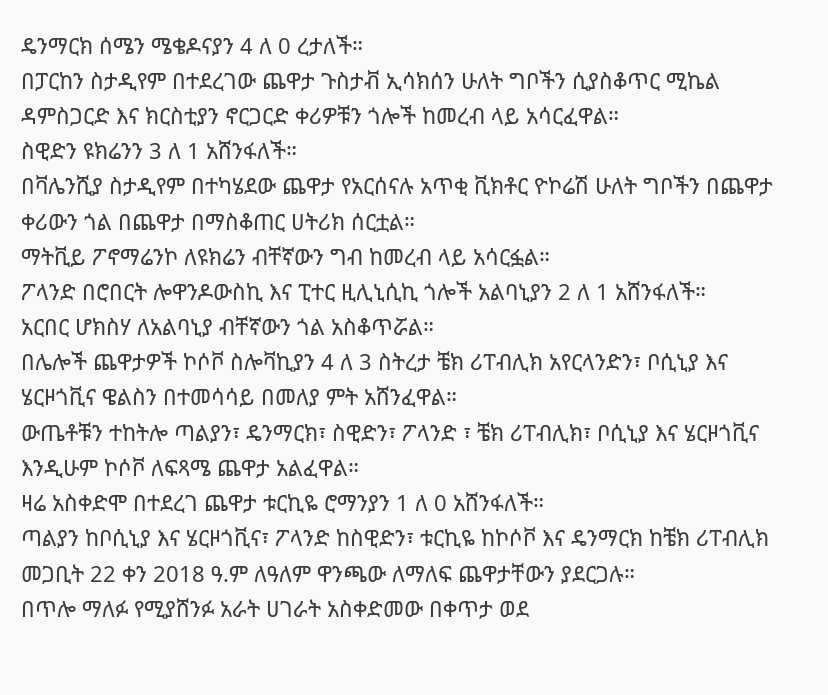ዴንማርክ ሰሜን ሜቄዶናያን 4 ለ 0 ረታለች።
በፓርከን ስታዲየም በተደረገው ጨዋታ ጉስታቭ ኢሳክሰን ሁለት ግቦችን ሲያስቆጥር ሚኬል ዳምስጋርድ እና ክርስቲያን ኖርጋርድ ቀሪዎቹን ጎሎች ከመረብ ላይ አሳርፈዋል።
ስዊድን ዩክሬንን 3 ለ 1 አሸንፋለች።
በቫሌንሺያ ስታዲየም በተካሄደው ጨዋታ የአርሰናሉ አጥቂ ቪክቶር ዮኮሬሽ ሁለት ግቦችን በጨዋታ ቀሪውን ጎል በጨዋታ በማስቆጠር ሀትሪክ ሰርቷል።
ማትቪይ ፖኖማሬንኮ ለዩክሬን ብቸኛውን ግብ ከመረብ ላይ አሳርፏል።
ፖላንድ በሮበርት ሎዋንዶውስኪ እና ፒተር ዚሊኒሲኪ ጎሎች አልባኒያን 2 ለ 1 አሸንፋለች።
አርበር ሆክስሃ ለአልባኒያ ብቸኛውን ጎል አስቆጥሯል።
በሌሎች ጨዋታዎች ኮሶቮ ስሎቫኪያን 4 ለ 3 ስትረታ ቼክ ሪፐብሊክ አየርላንድን፣ ቦሲኒያ እና ሄርዞጎቪና ዌልስን በተመሳሳይ በመለያ ምት አሸንፈዋል።
ውጤቶቹን ተከትሎ ጣልያን፣ ዴንማርክ፣ ስዊድን፣ ፖላንድ ፣ ቼክ ሪፐብሊክ፣ ቦሲኒያ እና ሄርዞጎቪና እንዲሁም ኮሶቮ ለፍጻሜ ጨዋታ አልፈዋል።
ዛሬ አስቀድሞ በተደረገ ጨዋታ ቱርኪዬ ሮማንያን 1 ለ 0 አሸንፋለች።
ጣልያን ከቦሲኒያ እና ሄርዞጎቪና፣ ፖላንድ ከስዊድን፣ ቱርኪዬ ከኮሶቮ እና ዴንማርክ ከቼክ ሪፐብሊክ መጋቢት 22 ቀን 2018 ዓ.ም ለዓለም ዋንጫው ለማለፍ ጨዋታቸውን ያደርጋሉ።
በጥሎ ማለፉ የሚያሸንፉ አራት ሀገራት አስቀድመው በቀጥታ ወደ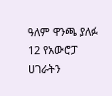ዓለም ዋንጫ ያለፉ 12 የአውሮፓ ሀገራትን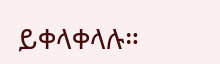ይቀላቀላሉ።